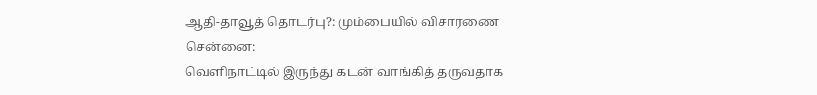ஆதி-தாவூத் தொடர்பு?: மும்பையில் விசாரணை
சென்னை:
வெளிநாட்டில் இருந்து கடன் வாங்கித் தருவதாக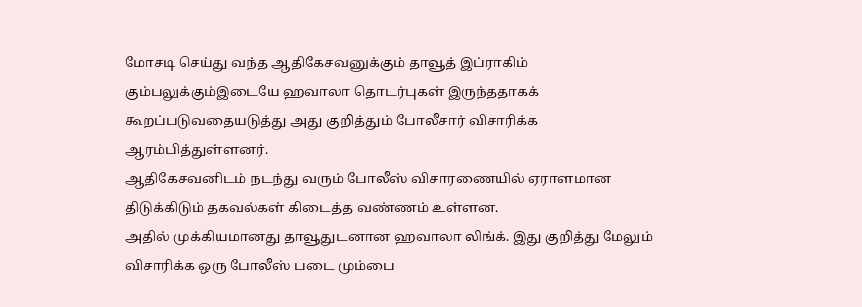மோசடி செய்து வந்த ஆதிகேசவனுக்கும் தாவூத் இப்ராகிம் கும்பலுக்கும்இடையே ஹவாலா தொடர்புகள் இருந்ததாகக் கூறப்படுவதையடுத்து அது குறித்தும் போலீசார் விசாரிக்க ஆரம்பித்துள்ளனர்.
ஆதிகேசவனிடம் நடந்து வரும் போலீஸ் விசாரணையில் ஏராளமான திடுக்கிடும் தகவல்கள் கிடைத்த வண்ணம் உள்ளன.
அதில் முக்கியமானது தாவூதுடனான ஹவாலா லிங்க். இது குறித்து மேலும் விசாரிக்க ஒரு போலீஸ் படை மும்பை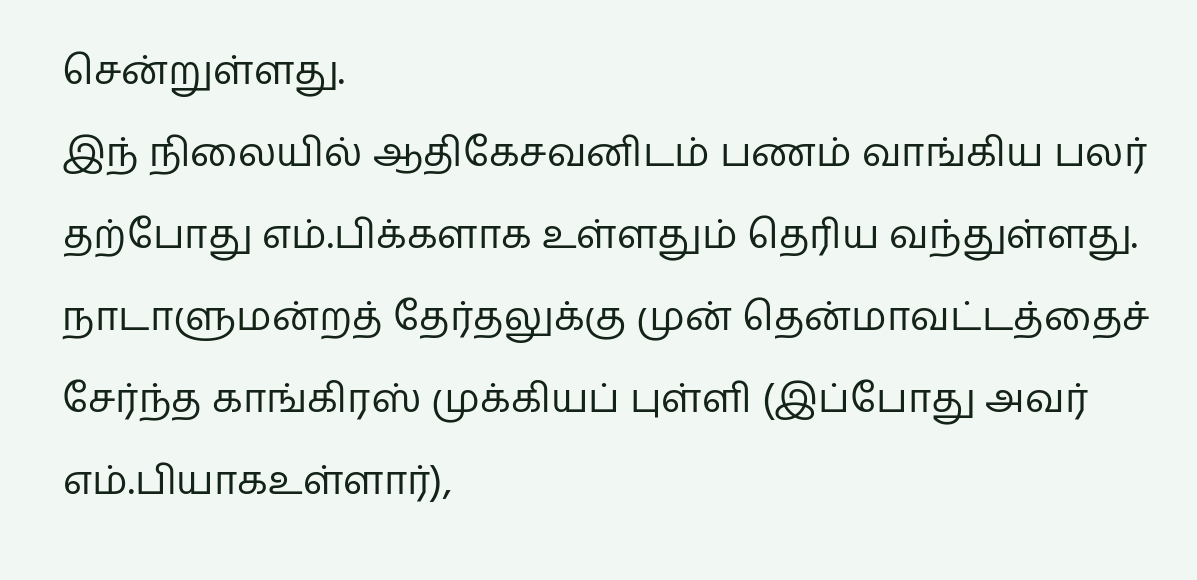சென்றுள்ளது.
இந் நிலையில் ஆதிகேசவனிடம் பணம் வாங்கிய பலர் தற்போது எம்.பிக்களாக உள்ளதும் தெரிய வந்துள்ளது.
நாடாளுமன்றத் தேர்தலுக்கு முன் தென்மாவட்டத்தைச் சேர்ந்த காங்கிரஸ் முக்கியப் புள்ளி (இப்போது அவர் எம்.பியாகஉள்ளார்),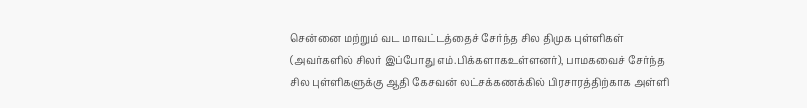சென்னை மற்றும் வட மாவட்டத்தைச் சேர்ந்த சில திமுக புள்ளிகள் (அவர்களில் சிலர் இப்போது எம்.பிக்களாகஉள்ளனர்), பாமகவைச் சேர்ந்த சில புள்ளிகளுக்கு ஆதி கேசவன் லட்சக்கணக்கில் பிரசாரத்திற்காக அள்ளி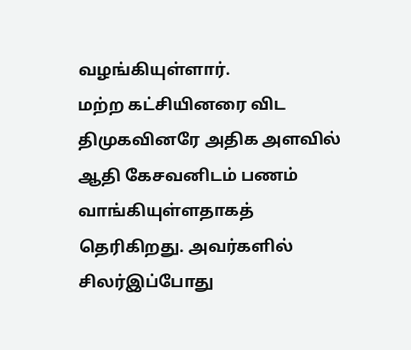வழங்கியுள்ளார்.
மற்ற கட்சியினரை விட திமுகவினரே அதிக அளவில் ஆதி கேசவனிடம் பணம் வாங்கியுள்ளதாகத் தெரிகிறது. அவர்களில் சிலர்இப்போது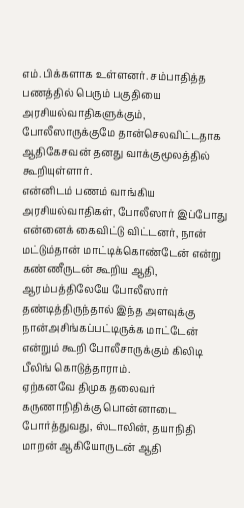எம்.பிக்களாக உள்ளனர். சம்பாதித்த பணத்தில் பெரும் பகுதியை அரசியல்வாதிகளுக்கும், போலீஸாருக்குமே தான்செலவிட்டதாக ஆதிகேசவன் தனது வாக்குமூலத்தில் கூறியுள்ளார்.
என்னிடம் பணம் வாங்கிய அரசியல்வாதிகள், போலீஸார் இப்போது என்னைக் கைவிட்டு விட்டனர், நான் மட்டும்தான் மாட்டிக்கொண்டேன் என்று கண்ணீருடன் கூறிய ஆதி, ஆரம்பத்திலேயே போலீஸார் தண்டித்திருந்தால் இந்த அளவுக்கு நான்அசிங்கப்பட்டிருக்க மாட்டேன் என்றும் கூறி போலீசாருக்கும் கிலிடி பீலிங் கொடுத்தாராம்.
ஏற்கனவே திமுக தலைவர் கருணாநிதிக்கு பொன்னாடை போர்த்துவது, ஸ்டாலின், தயாநிதி மாறன் ஆகியோருடன் ஆதி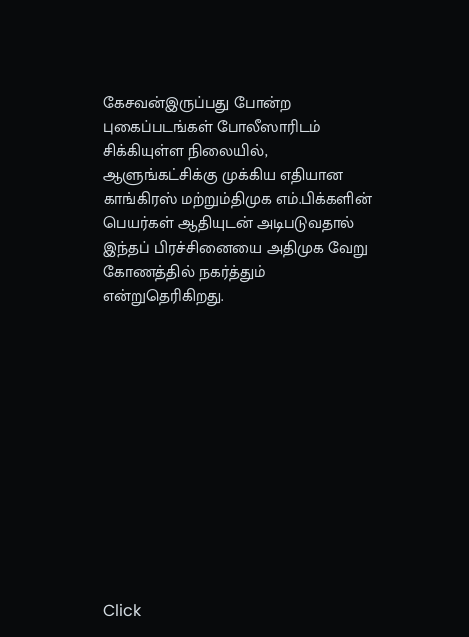கேசவன்இருப்பது போன்ற புகைப்படங்கள் போலீஸாரிடம் சிக்கியுள்ள நிலையில், ஆளுங்கட்சிக்கு முக்கிய எதியான காங்கிரஸ் மற்றும்திமுக எம்.பிக்களின் பெயர்கள் ஆதியுடன் அடிபடுவதால் இந்தப் பிரச்சினையை அதிமுக வேறு கோணத்தில் நகர்த்தும் என்றுதெரிகிறது.












Click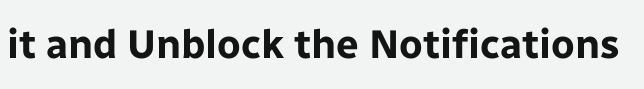it and Unblock the Notifications